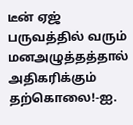டீன் ஏஜ் பருவத்தில் வரும் மனஅழுத்தத்தால் அதிகரிக்கும் தற்கொலை!-ஐ.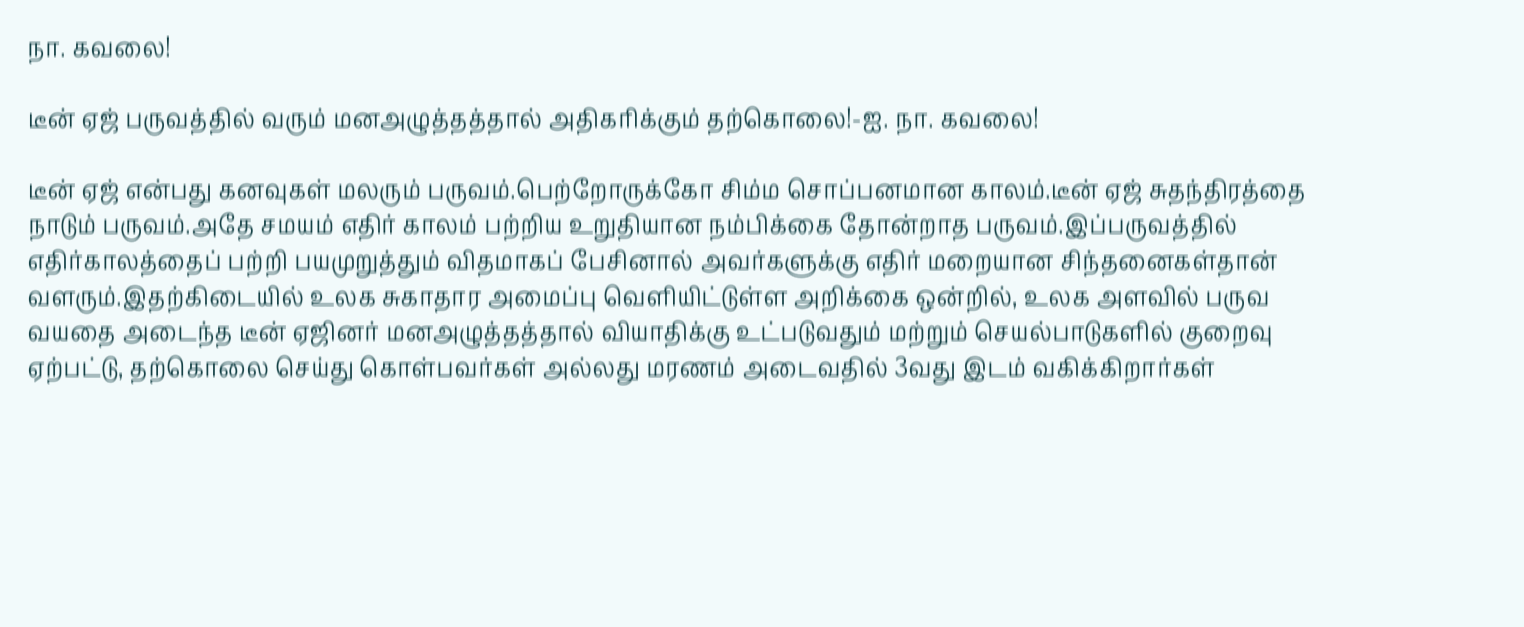நா. கவலை!

டீன் ஏஜ் பருவத்தில் வரும் மனஅழுத்தத்தால் அதிகரிக்கும் தற்கொலை!-ஐ. நா. கவலை!

டீன் ஏஜ் என்பது கனவுகள் மலரும் பருவம்.பெற்றோருக்கோ சிம்ம சொப்பனமான காலம்.டீன் ஏஜ் சுதந்திரத்தை நாடும் பருவம்.அதே சமயம் எதிர் காலம் பற்றிய உறுதியான நம்பிக்கை தோன்றாத பருவம்.இப்பருவத்தில் எதிர்காலத்தைப் பற்றி பயமுறுத்தும் விதமாகப் பேசினால் அவர்களுக்கு எதிர் மறையான சிந்தனைகள்தான் வளரும்.இதற்கிடையில் உலக சுகாதார அமைப்பு வெளியிட்டுள்ள அறிக்கை ஒன்றில், உலக அளவில் பருவ வயதை அடைந்த டீன் ஏஜினர் மனஅழுத்தத்தால் வியாதிக்கு உட்படுவதும் மற்றும் செயல்பாடுகளில் குறைவு ஏற்பட்டு, தற்கொலை செய்து கொள்பவர்கள் அல்லது மரணம் அடைவதில் 3வது இடம் வகிக்கிறார்கள்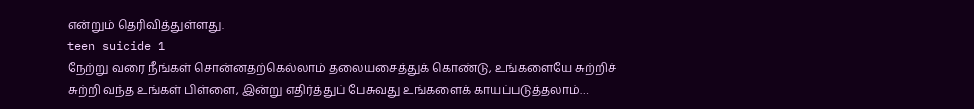என்றும் தெரிவித்துள்ளது.
teen suicide 1
நேற்று வரை நீங்கள் சொன்னதற்கெல்லாம் தலையசைத்துக் கொண்டு, உங்களையே சுற்றிச் சுற்றி வந்த உங்கள் பிள்ளை, இன்று எதிர்த்துப் பேசுவது உங்களைக் காயப்படுத்தலாம்…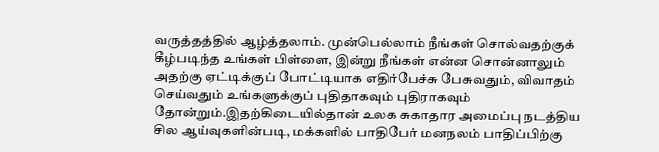வருத்தத்தில் ஆழ்த்தலாம். முன்பெல்லாம் நீங்கள் சொல்வதற்குக் கீழ்படிந்த உங்கள் பிள்ளை, இன்று நீங்கள் என்ன சொன்னாலும் அதற்கு ஏட்டிக்குப் போட்டியாக எதிர்பேச்சு பேசுவதும், விவாதம் செய்வதும் உங்களுக்குப் புதிதாகவும் புதிராகவும் தோன்றும்.இதற்கிடையில்தான் உலக சுகாதார அமைப்பு நடத்திய சில ஆய்வுகளின்படி, மக்களில் பாதிபேர் மனநலம் பாதிப்பிற்கு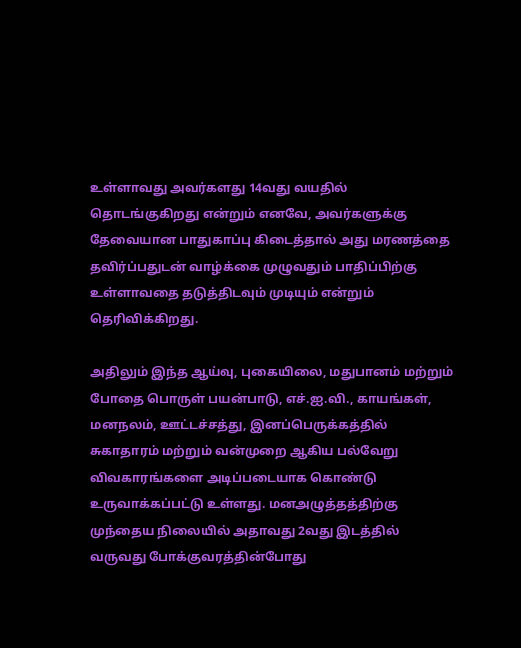உள்ளாவது அவர்களது 14வது வயதில் தொடங்குகிறது என்றும் எனவே, அவர்களுக்கு தேவையான பாதுகாப்பு கிடைத்தால் அது மரணத்தை தவிர்ப்பதுடன் வாழ்க்கை முழுவதும் பாதிப்பிற்கு உள்ளாவதை தடுத்திடவும் முடியும் என்றும் தெரிவிக்கிறது.

அதிலும் இந்த ஆய்வு, புகையிலை, மதுபானம் மற்றும் போதை பொருள் பயன்பாடு, எச்.ஐ.வி., காயங்கள், மனநலம், ஊட்டச்சத்து, இனப்பெருக்கத்தில் சுகாதாரம் மற்றும் வன்முறை ஆகிய பல்வேறு விவகாரங்களை அடிப்படையாக கொண்டு உருவாக்கப்பட்டு உள்ளது. மனஅழுத்தத்திற்கு முந்தைய நிலையில் அதாவது 2வது இடத்தில் வருவது போக்குவரத்தின்போது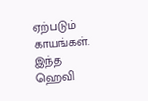ஏற்படும் காயங்கள்.
இந்த ஹெவி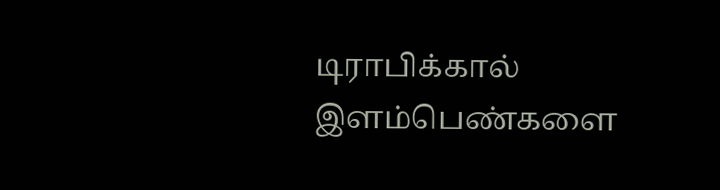டிராபிக்கால் இளம்பெண்களை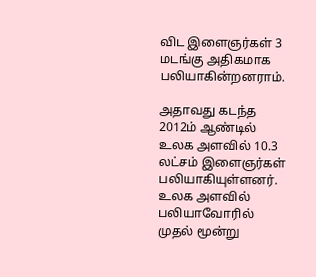விட இளைஞர்கள் 3 மடங்கு அதிகமாக பலியாகின்றனராம்.

அதாவது கடந்த 2012ம் ஆண்டில் உலக அளவில் 10.3 லட்சம் இளைஞர்கள் பலியாகியுள்ளனர். உலக அளவில் பலியாவோரில் முதல் மூன்று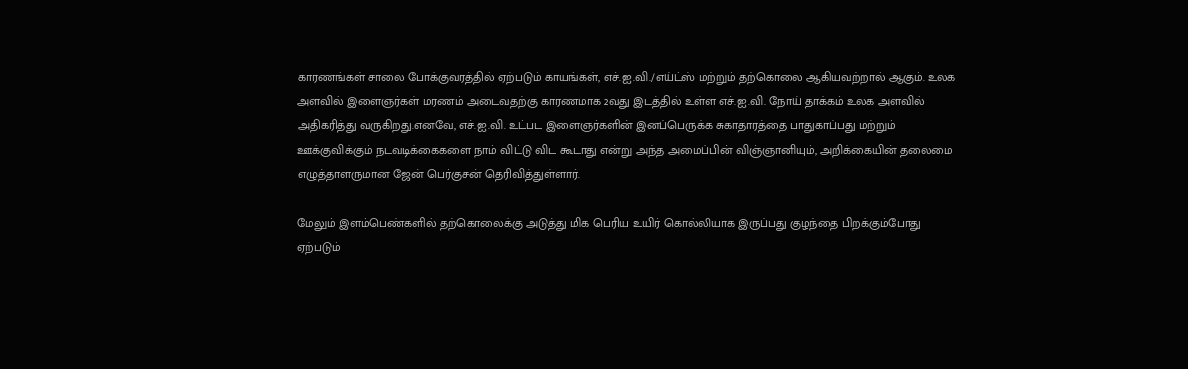காரணங்கள் சாலை போக்குவரத்தில் ஏற்படும் காயங்கள், எச்.ஐ.வி./எய்ட்ஸ் மற்றும் தற்கொலை ஆகியவற்றால் ஆகும். உலக அளவில் இளைஞர்கள் மரணம் அடைவதற்கு காரணமாக 2வது இடத்தில் உள்ள எச்.ஐ.வி. நோய் தாக்கம் உலக அளவில் அதிகரித்து வருகிறது.எனவே, எச்.ஐ.வி. உட்பட இளைஞர்களின் இனப்பெருக்க சுகாதாரத்தை பாதுகாப்பது மற்றும் ஊக்குவிக்கும் நடவடிக்கைகளை நாம் விட்டு விட கூடாது என்று அந்த அமைப்பின் விஞ்ஞானியும், அறிக்கையின் தலைமை எழுத்தாளருமான ஜேன் பெர்குசன் தெரிவித்துள்ளார்.

மேலும் இளம்பெண்களில் தற்கொலைக்கு அடுத்து மிக பெரிய உயிர் கொல்லியாக இருப்பது குழந்தை பிறக்கும்போது ஏற்படும்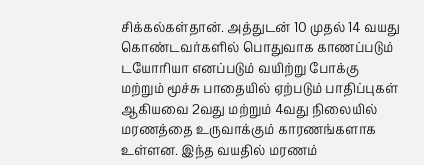சிக்கல்கள்தான். அத்துடன் 10 முதல் 14 வயது கொண்டவர்களில் பொதுவாக காணப்படும் டயோரியா எனப்படும் வயிற்று போக்கு மற்றும் மூச்சு பாதையில் ஏற்படும் பாதிப்புகள் ஆகியவை 2வது மற்றும் 4வது நிலையில் மரணத்தை உருவாக்கும் காரணங்களாக உள்ளன. இந்த வயதில் மரணம்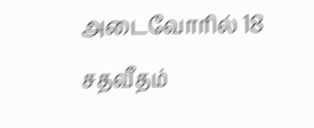அடைவோரில் 18 சதவீதம்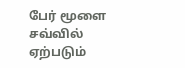பேர் மூளை சவ்வில் ஏற்படும்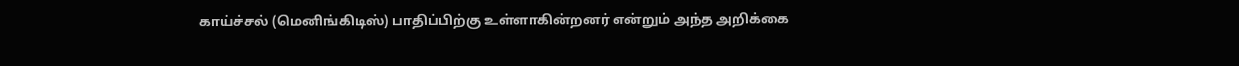காய்ச்சல் (மெனிங்கிடிஸ்) பாதிப்பிற்கு உள்ளாகின்றனர் என்றும் அந்த அறிக்கை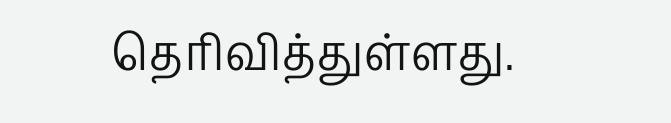தெரிவித்துள்ளது.